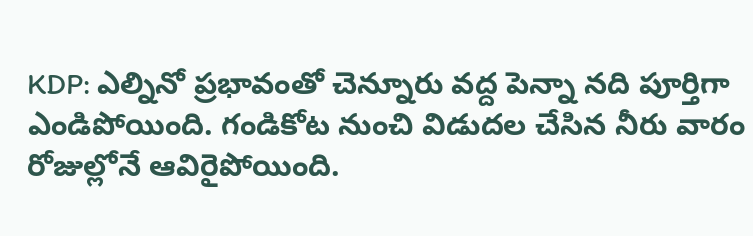KDP: ఎల్నినో ప్రభావంతో చెన్నూరు వద్ద పెన్నా నది పూర్తిగా ఎండిపోయింది. గండికోట నుంచి విడుదల చేసిన నీరు వారం రోజుల్లోనే ఆవిరైపోయింది.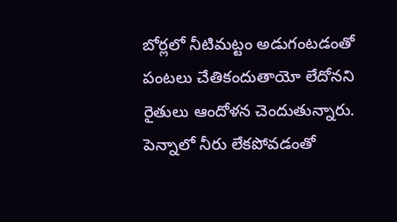బోర్లలో నీటిమట్టం అడుగంటడంతో పంటలు చేతికందుతాయో లేదోనని రైతులు ఆందోళన చెందుతున్నారు. పెన్నాలో నీరు లేకపోవడంతో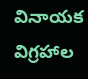వినాయక విగ్రహాల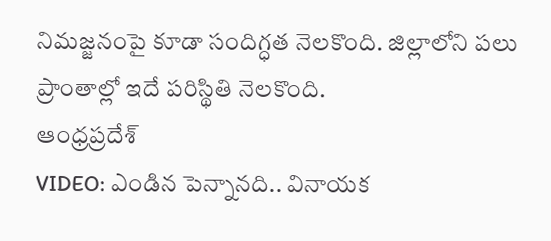నిమజ్జనంపై కూడా సందిగ్ధత నెలకొంది. జిల్లాలోని పలు ప్రాంతాల్లో ఇదే పరిస్థితి నెలకొంది.
ఆంధ్రప్రదేశ్
VIDEO: ఎండిన పెన్నానది.. వినాయక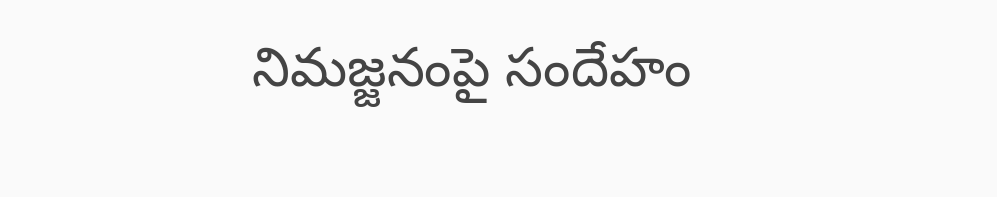నిమజ్జనంపై సందేహం